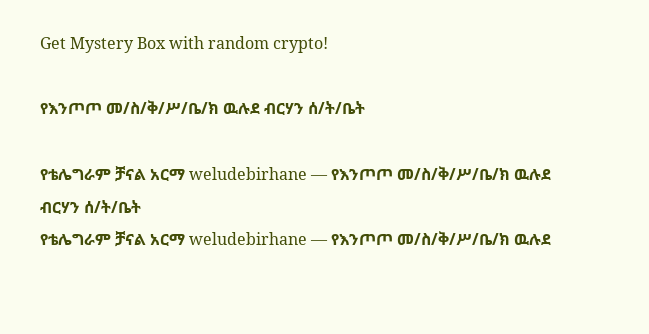Get Mystery Box with random crypto!

የእንጦጦ መ/ስ/ቅ/ሥ/ቤ/ክ ዉሉደ ብርሃን ሰ/ት/ቤት

የቴሌግራም ቻናል አርማ weludebirhane — የእንጦጦ መ/ስ/ቅ/ሥ/ቤ/ክ ዉሉደ ብርሃን ሰ/ት/ቤት
የቴሌግራም ቻናል አርማ weludebirhane — የእንጦጦ መ/ስ/ቅ/ሥ/ቤ/ክ ዉሉደ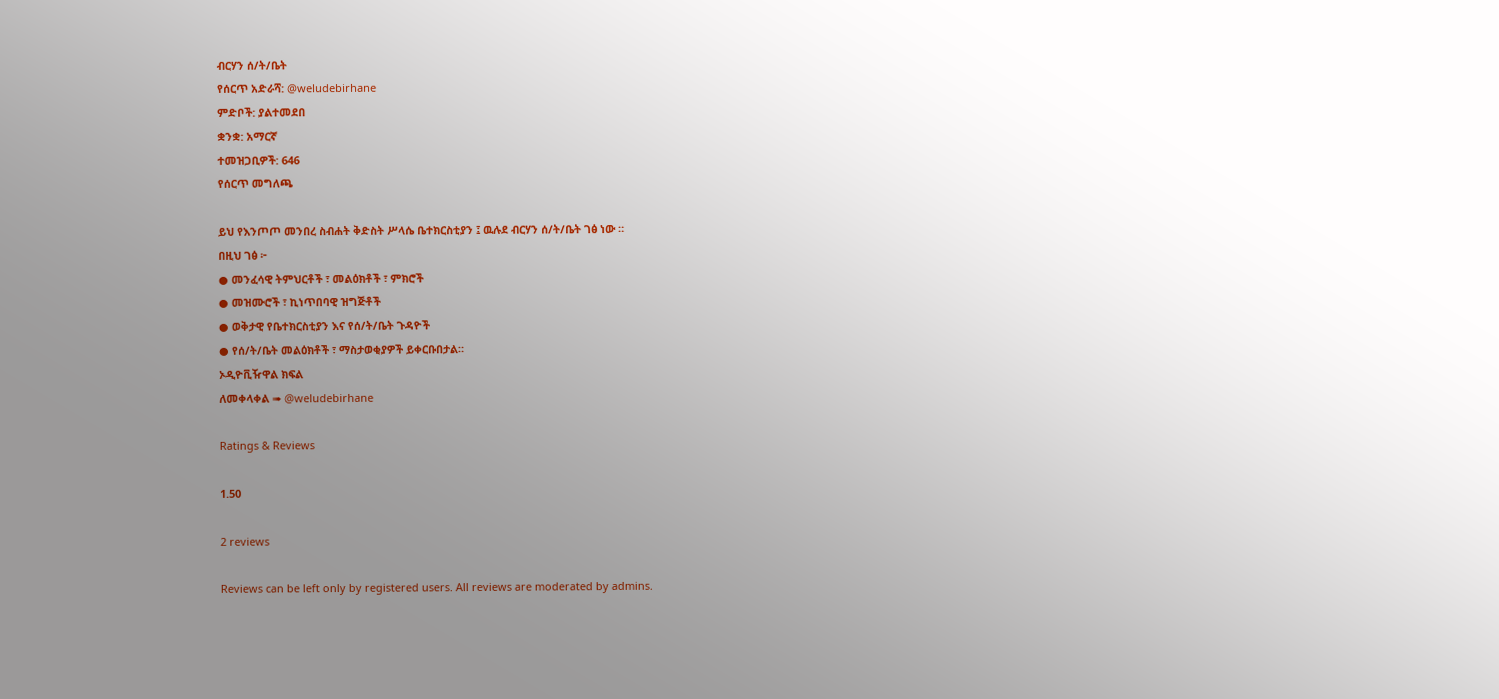ብርሃን ሰ/ት/ቤት
የሰርጥ አድራሻ: @weludebirhane
ምድቦች: ያልተመደበ
ቋንቋ: አማርኛ
ተመዝጋቢዎች: 646
የሰርጥ መግለጫ

ይህ የእንጦጦ መንበረ ስብሐት ቅድስት ሥላሴ ቤተክርስቲያን ፤ ዉሉደ ብርሃን ሰ/ት/ቤት ገፅ ነው ።
በዚህ ገፅ ፦
● መንፈሳዊ ትምህርቶች ፣ መልዕክቶች ፣ ምክሮች
● መዝሙሮች ፣ ኪነጥበባዊ ዝግጅቶች
● ወቅታዊ የቤተክርስቲያን እና የሰ/ት/ቤት ጉዳዮች
● የሰ/ት/ቤት መልዕክቶች ፣ ማስታወቂያዎች ይቀርቡበታል።
ኦዲዮቪዥዋል ክፍል
ለመቀላቀል ➠ @weludebirhane

Ratings & Reviews

1.50

2 reviews

Reviews can be left only by registered users. All reviews are moderated by admins.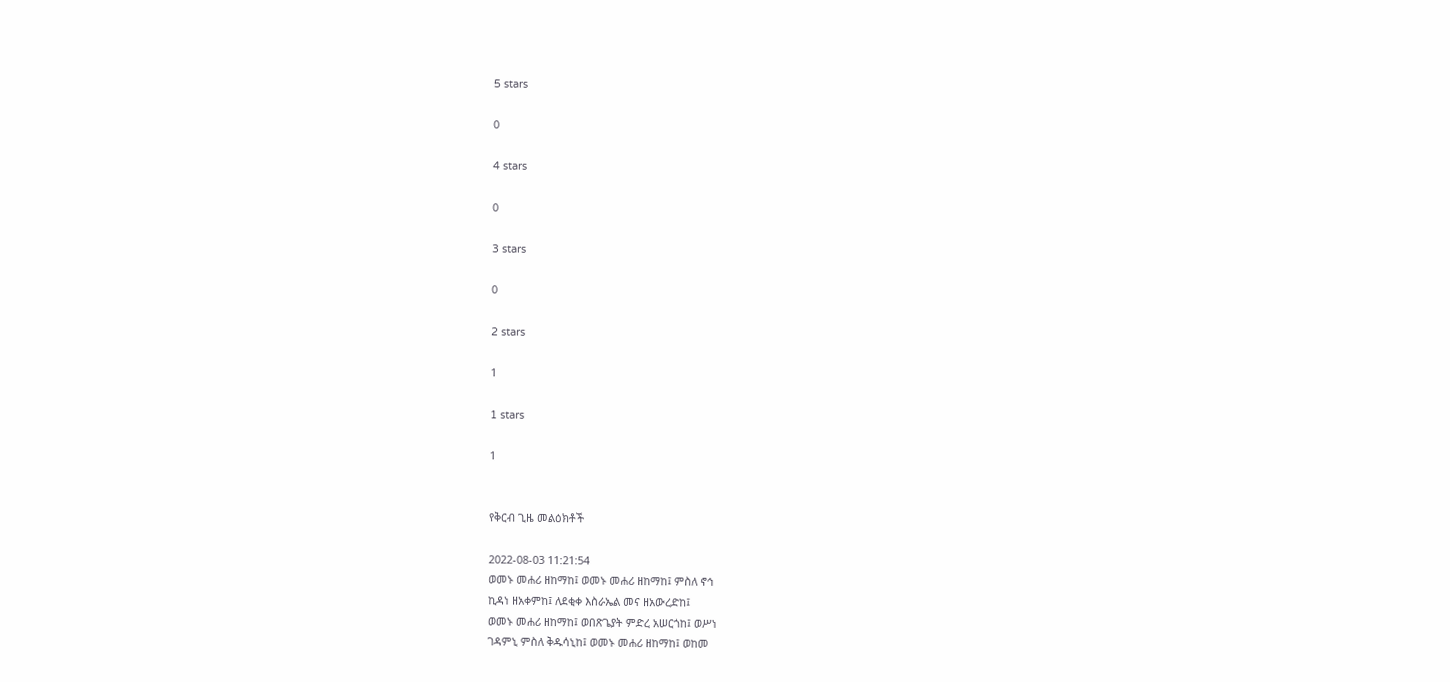5 stars

0

4 stars

0

3 stars

0

2 stars

1

1 stars

1


የቅርብ ጊዜ መልዕክቶች

2022-08-03 11:21:54
ወመኑ መሐሪ ዘከማከ፤ ወመኑ መሐሪ ዘከማከ፤ ምስለ ኖኅ
ኪዳነ ዘአቀምከ፤ ለደቂቀ እስራኤል መና ዘአውረድከ፤
ወመኑ መሐሪ ዘከማከ፤ ወበጽጌያት ምድረ አሠርጎከ፤ ወሥነ
ገዳምኒ ምስለ ቅዱሳኒከ፤ ወመኑ መሐሪ ዘከማከ፤ ወከመ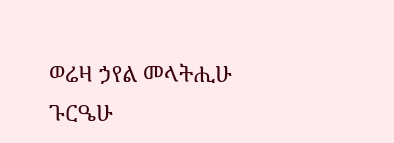ወሬዛ ኃየል መላትሒሁ ጉርዔሁ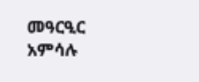መዓርዒር አምሳሉ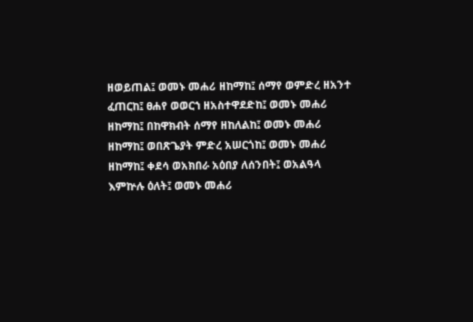ዘወይጠል፤ ወመኑ መሐሪ ዘከማከ፤ ሰማየ ወምድረ ዘአንተ
ፈጠርከ፤ ፀሐየ ወወርኀ ዘአስተዋደድከ፤ ወመኑ መሐሪ
ዘከማከ፤ በከዋክብት ሰማየ ዘከለልከ፤ ወመኑ መሐሪ
ዘከማከ፤ ወበጽጌያት ምድረ አሠርጎከ፤ ወመኑ መሐሪ
ዘከማከ፤ ቀደሳ ወአክበራ አዕበያ ለሰንበት፤ ወአልዓላ
እምኵሉ ዕለት፤ ወመኑ መሐሪ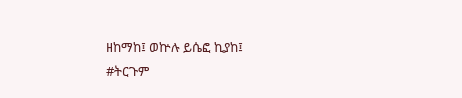ዘከማከ፤ ወኵሉ ይሴፎ ኪያከ፤
#ትርጉም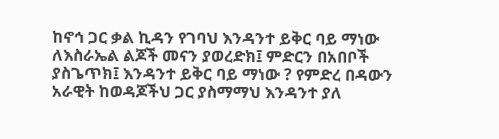ከኖኅ ጋር ቃል ኪዳን የገባህ እንዳንተ ይቅር ባይ ማነው
ለእስራኤል ልጆች መናን ያወረድክ፤ ምድርን በአበቦች
ያስጌጥክ፤ እንዳንተ ይቅር ባይ ማነው ? የምድረ በዳውን
አራዊት ከወዳጆችህ ጋር ያስማማህ እንዳንተ ያለ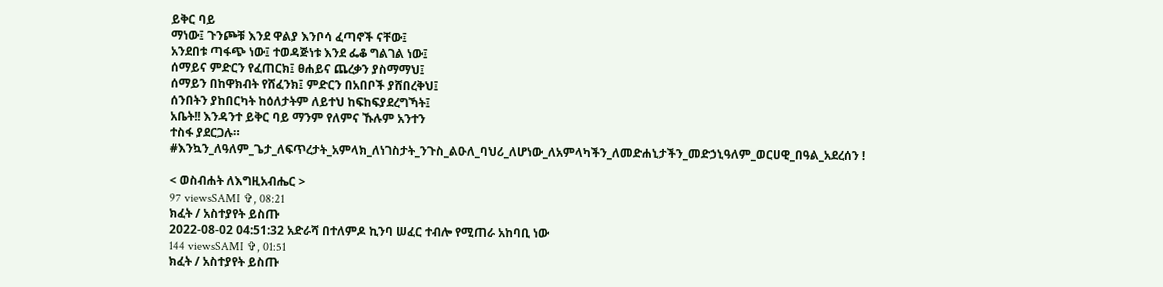ይቅር ባይ
ማነው፤ ጉንጮቹ እንደ ዋልያ እንቦሳ ፈጣኖች ናቸው፤
አንደበቱ ጣፋጭ ነው፤ ተወዳጅነቱ እንደ ፌቆ ግልገል ነው፤
ሰማይና ምድርን የፈጠርክ፤ ፀሐይና ጨረቃን ያስማማህ፤
ሰማይን በከዋክብት የሸፈንክ፤ ምድርን በአበቦች ያሸበረቅህ፤
ሰንበትን ያከበርካት ከዕለታትም ለይተህ ከፍከፍያደረግኻት፤
አቤት!! እንዳንተ ይቅር ባይ ማንም የለምና ኹሉም አንተን
ተስፋ ያደርጋሉ።
#እንኳን_ለዓለም_ጌታ_ለፍጥረታት_አምላክ_ለነገስታት_ንጉስ_ልዑለ_ባህሪ_ለሆነው_ለአምላካችን_ለመድሐኒታችን_መድኃኒዓለም_ወርሀዊ_በዓል_አደረሰን !

< ወስብሐት ለእግዚአብሔር >
97 viewsSAMI ✞, 08:21
ክፈት / አስተያየት ይስጡ
2022-08-02 04:51:32 አድራሻ በተለምዶ ኪንባ ሠፈር ተብሎ የሚጠራ አከባቢ ነው
144 viewsSAMI ✞, 01:51
ክፈት / አስተያየት ይስጡ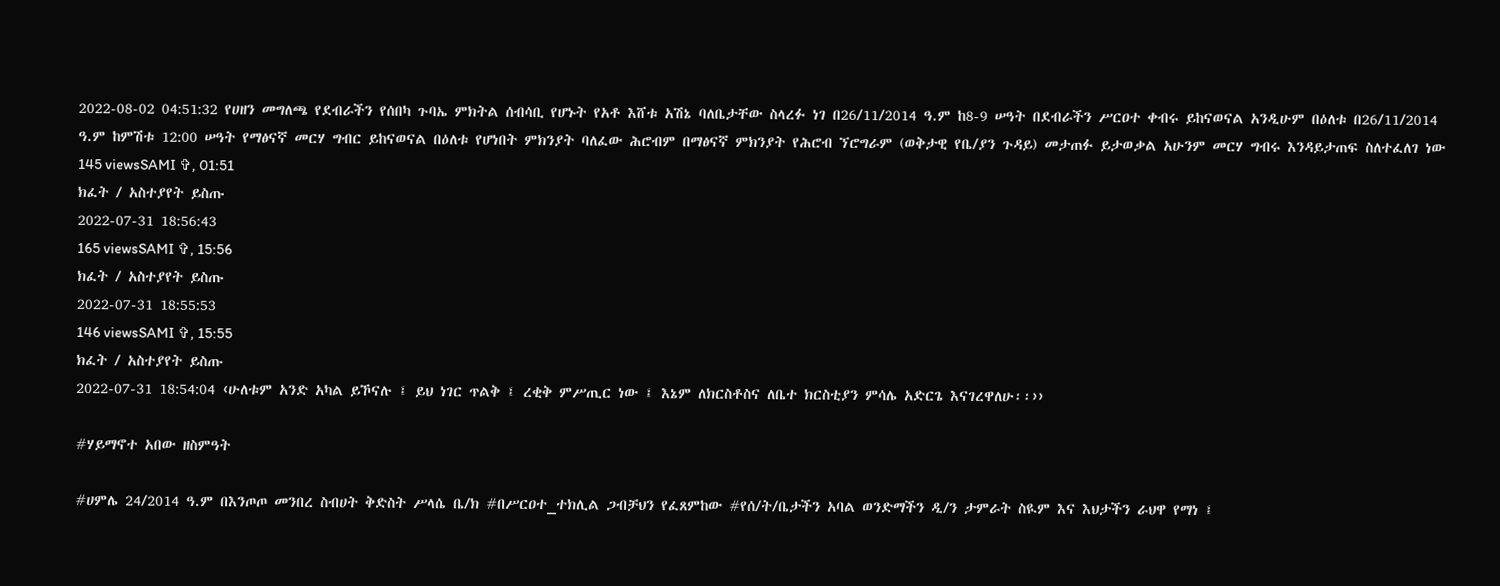2022-08-02 04:51:32 የሀዘን መግለጫ የደብራችን የሰበካ ጉባኤ ምክትል ሰብሳቢ የሆኑት የአቶ እሸቱ አሽኔ ባለቤታቸው ስላረፉ ነገ በ26/11/2014 ዓ.ም ከ8-9 ሠዓት በደብራችን ሥርዐተ ቀብሩ ይከናወናል አንዲሁም በዕለቱ በ26/11/2014 ዓ.ም ከምሽቱ 12:00 ሠዓት የማፅናኛ መርሃ ግብር ይከናወናል በዕለቱ የሆነበት ምክንያት ባለፈው ሕሮብም በማፅናኛ ምክንያት የሕሮብ ኘሮግራም (ወቅታዊ የቤ/ያን ጉዳይ) መታጠፉ ይታወቃል አሁንም መርሃ ግብሩ እንዳይታጠፍ ስለተፈለገ ነው
145 viewsSAMI ✞, 01:51
ክፈት / አስተያየት ይስጡ
2022-07-31 18:56:43
165 viewsSAMI ✞, 15:56
ክፈት / አስተያየት ይስጡ
2022-07-31 18:55:53
146 viewsSAMI ✞, 15:55
ክፈት / አስተያየት ይስጡ
2022-07-31 18:54:04 ‹ሁለቱም አንድ አካል ይኾናሉ ፤ ይህ ነገር ጥልቅ ፤ ረቂቅ ምሥጢር ነው ፤ እኔም ለክርስቶስና ለቤተ ክርስቲያን ምሳሌ አድርጌ እናገረዋለሁ፡፡››

#ሃይማኖተ አበው ዘስምዓት

#ሀምሌ 24/2014 ዓ.ም በእንጦጦ መንበረ ስብሀት ቅድስት ሥላሴ ቤ/ክ #በሥርዐተ_ተክሊል ጋብቻህን የፈጸምከው #የሰ/ት/ቤታችን አባል ወንድማችን ዲ/ን ታምራት ስዪም እና እህታችን ራህዋ የማነ ፤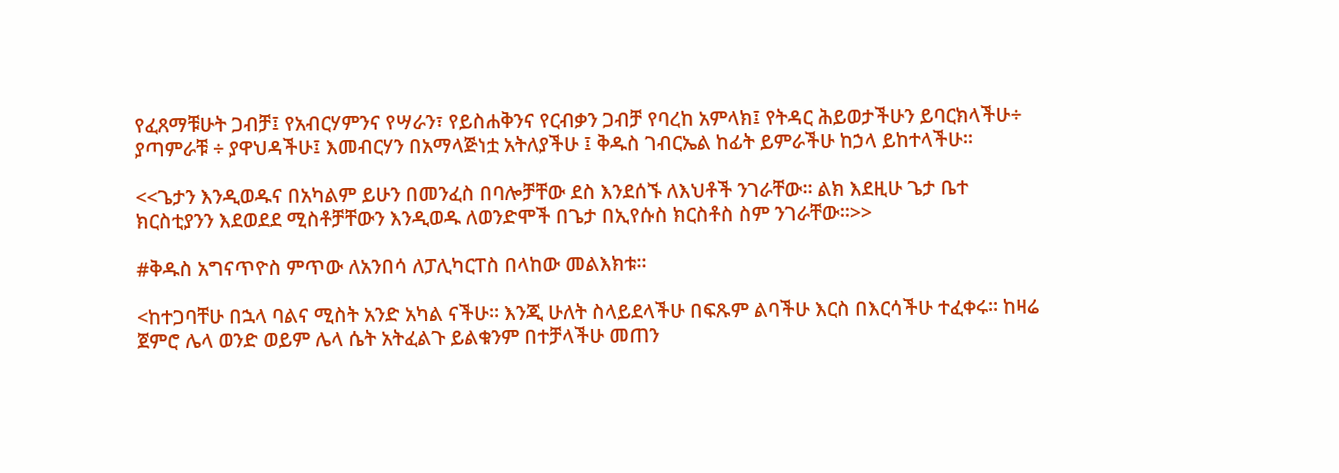የፈጸማቹሁት ጋብቻ፤ የአብርሃምንና የሣራን፣ የይስሐቅንና የርብቃን ጋብቻ የባረከ አምላክ፤ የትዳር ሕይወታችሁን ይባርክላችሁ÷ ያጣምራቹ ÷ ያዋህዳችሁ፤ እመብርሃን በአማላጅነቷ አትለያችሁ ፤ ቅዱስ ገብርኤል ከፊት ይምራችሁ ከኃላ ይከተላችሁ፡፡

<<ጌታን እንዲወዱና በአካልም ይሁን በመንፈስ በባሎቻቸው ደስ እንደሰኙ ለእህቶች ንገራቸው፡፡ ልክ እደዚሁ ጌታ ቤተ ክርስቲያንን እደወደደ ሚስቶቻቸውን እንዲወዱ ለወንድሞች በጌታ በኢየሱስ ክርስቶስ ስም ንገራቸው፡፡>>

#ቅዱስ አግናጥዮስ ምጥው ለአንበሳ ለፓሊካርፐስ በላከው መልእክቱ፡፡

<ከተጋባቸሁ በኋላ ባልና ሚስት አንድ አካል ናችሁ፡፡ እንጂ ሁለት ስላይደላችሁ በፍጹም ልባችሁ እርስ በእርሳችሁ ተፈቀሩ፡፡ ከዛሬ ጀምሮ ሌላ ወንድ ወይም ሌላ ሴት አትፈልጉ ይልቁንም በተቻላችሁ መጠን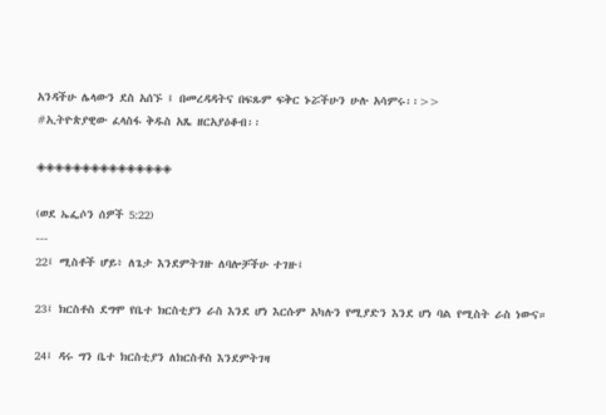አንዳችሁ ሌላውን ደስ አሰኙ ፤ በመረዳዳትና በፍጹም ፍቅር ኑሯችሁን ሁሉ አሳምሩ፡፡>>
#ኢትዮጵያዊው ፈላስፋ ቅዱስ አጼ ዘርአያዕቆብ፡፡

◈◈◈◈◈◈◈◈◈◈◈◈◈◈◈

(ወደ ኤፌሶን ሰዎች 5:22)
---
22፤ ሚስቶች ሆይ፥ ለጌታ እንደምትገዙ ለባሎቻችሁ ተገዙ፤

23፤ ክርስቶስ ደግሞ የቤተ ክርስቲያን ራስ እንደ ሆነ እርሱም አካሉን የሚያድን እንደ ሆነ ባል የሚስት ራስ ነውና።

24፤ ዳሩ ግን ቤተ ክርስቲያን ለክርስቶስ እንደምትገዛ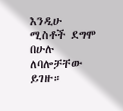እንዲሁ ሚስቶች ደግሞ በሁሉ ለባሎቻቸው ይገዙ።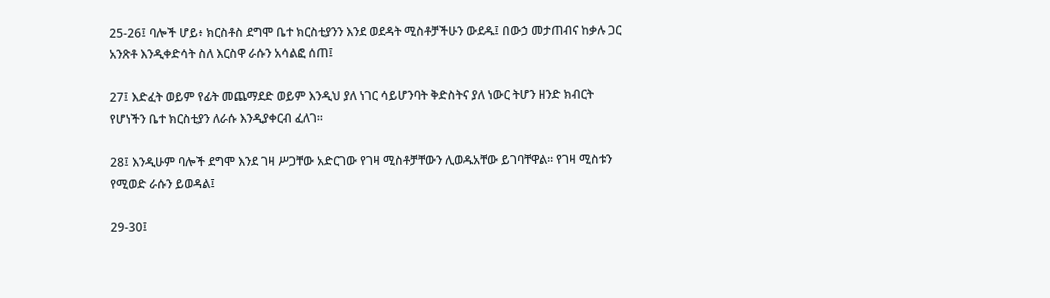25-26፤ ባሎች ሆይ፥ ክርስቶስ ደግሞ ቤተ ክርስቲያንን እንደ ወደዳት ሚስቶቻችሁን ውደዱ፤ በውኃ መታጠብና ከቃሉ ጋር አንጽቶ እንዲቀድሳት ስለ እርስዋ ራሱን አሳልፎ ሰጠ፤

27፤ እድፈት ወይም የፊት መጨማደድ ወይም እንዲህ ያለ ነገር ሳይሆንባት ቅድስትና ያለ ነውር ትሆን ዘንድ ክብርት የሆነችን ቤተ ክርስቲያን ለራሱ እንዲያቀርብ ፈለገ።

28፤ እንዲሁም ባሎች ደግሞ እንደ ገዛ ሥጋቸው አድርገው የገዛ ሚስቶቻቸውን ሊወዱአቸው ይገባቸዋል። የገዛ ሚስቱን የሚወድ ራሱን ይወዳል፤

29-30፤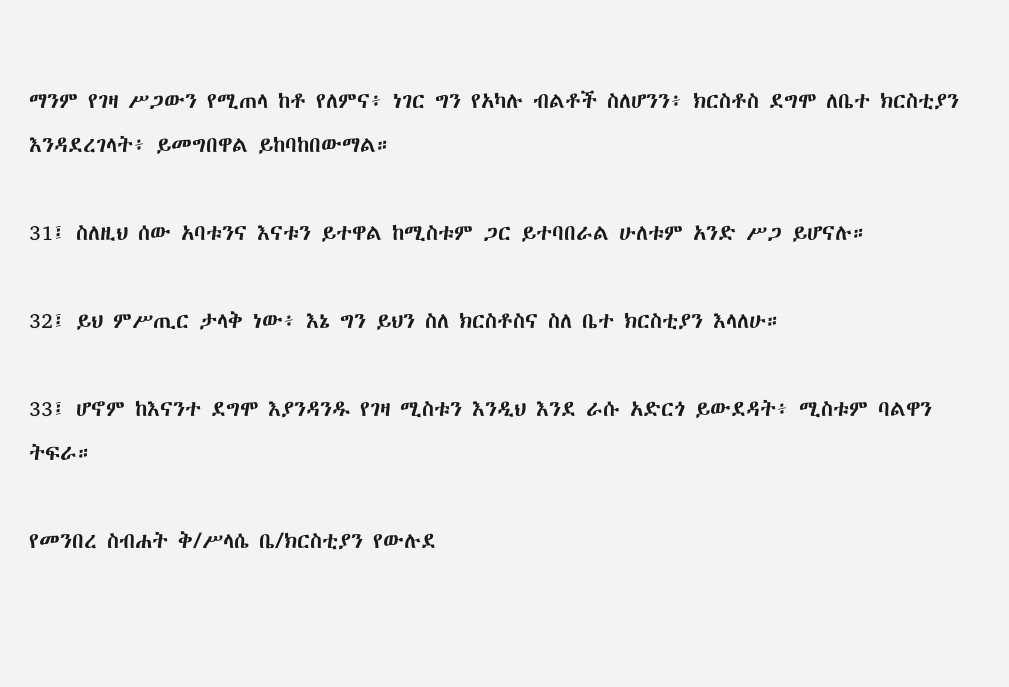ማንም የገዛ ሥጋውን የሚጠላ ከቶ የለምና፥ ነገር ግን የአካሉ ብልቶች ስለሆንን፥ ክርስቶስ ደግሞ ለቤተ ክርስቲያን እንዳደረገላት፥ ይመግበዋል ይከባከበውማል።

31፤ ስለዚህ ሰው አባቱንና እናቱን ይተዋል ከሚስቱም ጋር ይተባበራል ሁለቱም አንድ ሥጋ ይሆናሉ።

32፤ ይህ ምሥጢር ታላቅ ነው፥ እኔ ግን ይህን ስለ ክርስቶስና ስለ ቤተ ክርስቲያን እላለሁ።

33፤ ሆኖም ከእናንተ ደግሞ እያንዳንዱ የገዛ ሚስቱን እንዲህ እንደ ራሱ አድርጎ ይውደዳት፥ ሚስቱም ባልዋን ትፍራ።

የመንበረ ስብሐት ቅ/ሥላሴ ቤ/ክርስቲያን የውሉደ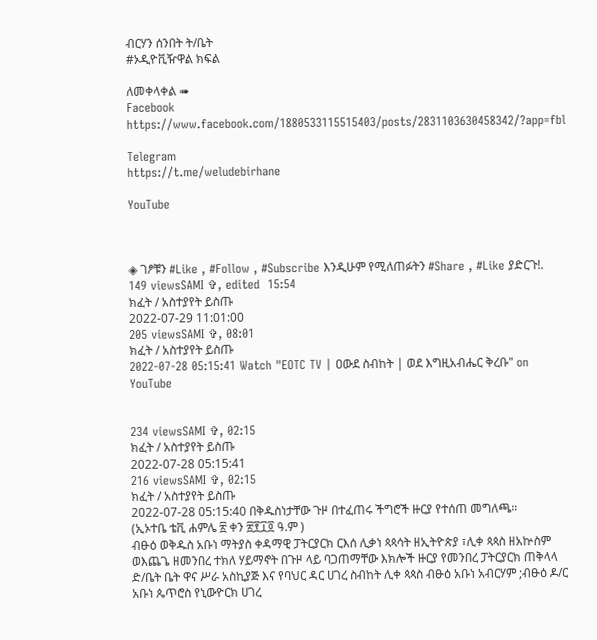ብርሃን ሰንበት ት/ቤት
#ኦዲዮቪዥዋል ክፍል

ለመቀላቀል ➠
Facebook https://www.facebook.com/1880533115515403/posts/2831103630458342/?app=fbl

Telegram
https://t.me/weludebirhane

YouTube



◈ ገፆቹን #Like , #Follow , #Subscribe እንዲሁም የሚለጠፉትን #Share , #Like ያድርጉ!.
149 viewsSAMI ✞, edited  15:54
ክፈት / አስተያየት ይስጡ
2022-07-29 11:01:00
205 viewsSAMI ✞, 08:01
ክፈት / አስተያየት ይስጡ
2022-07-28 05:15:41 Watch "EOTC TV | ዐውደ ስብከት | ወደ እግዚአብሔር ቅረቡ" on YouTube


234 viewsSAMI ✞, 02:15
ክፈት / አስተያየት ይስጡ
2022-07-28 05:15:41
216 viewsSAMI ✞, 02:15
ክፈት / አስተያየት ይስጡ
2022-07-28 05:15:40 በቅዱስነታቸው ጉዞ በተፈጠሩ ችግሮች ዙርያ የተሰጠ መግለጫ።
(ኢኦተቤ ቴቪ ሐምሌ ፳ ቀን ፳፻፲፬ ዓ.ም )
ብፁዕ ወቅዱስ አቡነ ማትያስ ቀዳማዊ ፓትርያርክ ርእሰ ሊቃነ ጳጳሳት ዘኢትዮጵያ ፣ሊቀ ጳጳስ ዘአኵስም ወእጨጌ ዘመንበረ ተክለ ሃይማኖት በጉዞ ላይ ባጋጠማቸው እክሎች ዙርያ የመንበረ ፓትርያርክ ጠቅላላ ድ/ቤት ቤት ዋና ሥራ አስኪያጅ እና የባህር ዳር ሀገረ ስብከት ሊቀ ጳጳስ ብፁዕ አቡነ አብርሃም ;ብፁዕ ዶ/ር  አቡነ ጴጥሮስ የኒውዮርክ ሀገረ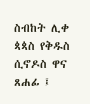ስብከት ሊቀ ጳጳስ የቅዱስ ሲኖዶስ ዋና ጸሐፊ ፤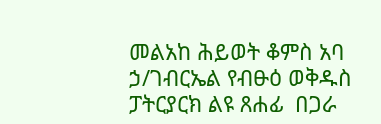መልአከ ሕይወት ቆምስ አባ ኃ/ገብርኤል የብፁዕ ወቅዱስ ፓትርያርክ ልዩ ጸሐፊ  በጋራ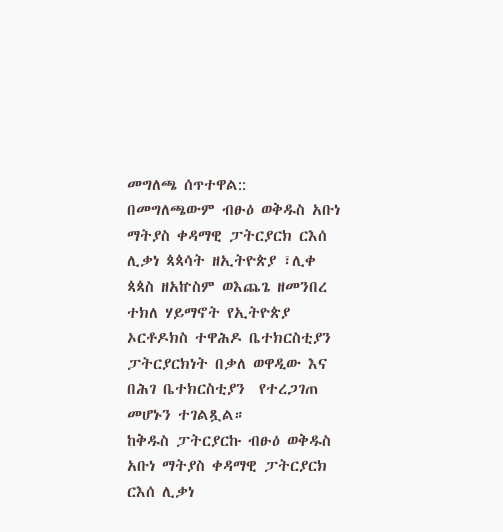መግለጫ ሰጥተዋል::
በመግለጫውም ብፁዕ ወቅዱስ አቡነ ማትያስ ቀዳማዊ ፓትርያርክ ርእሰ ሊቃነ ጳጳሳት ዘኢትዮጵያ ፣ሊቀ ጳጳስ ዘአኵስም ወእጨጌ ዘመንበረ ተክለ ሃይማኖት የኢትዮጵያ  ኦርቶዶክስ ተዋሕዶ ቤተክርስቲያን ፓትርያርክነት በቃለ ወዋዲው እና በሕገ ቤተክርስቲያን  የተረጋገጠ መሆኑን ተገልጿል።
ከቅዱስ ፓትርያርኩ ብፁዕ ወቅዱስ አቡነ ማትያስ ቀዳማዊ ፓትርያርክ ርእሰ ሊቃነ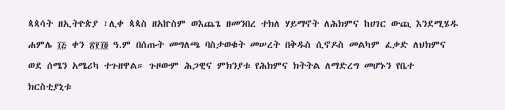ጳጳሳት ዘኢትዮጵያ ፣ሊቀ ጳጳስ ዘአኵስም ወእጨጌ ዘመንበረ ተክለ ሃይማኖት ለሕክምና ከሀገር ውጪ እንደሚሄዱ ሐምሌ ፲፭ ቀን ፳፻፲፬ ዓ.ም በሰጡት መግለጫ ባስታወቁት መሠረት በቅዱስ ሲኖዶስ መልካም ፈቃድ ለህክምና ወደ ሰሜን አሜሪካ ተጉዘዋል። ጉዞውም ሕጋዊና ምክንያቱ የሕክምና ክትትል ለማድረግ መሆኑን የቤተ ክርስቲያኒቱ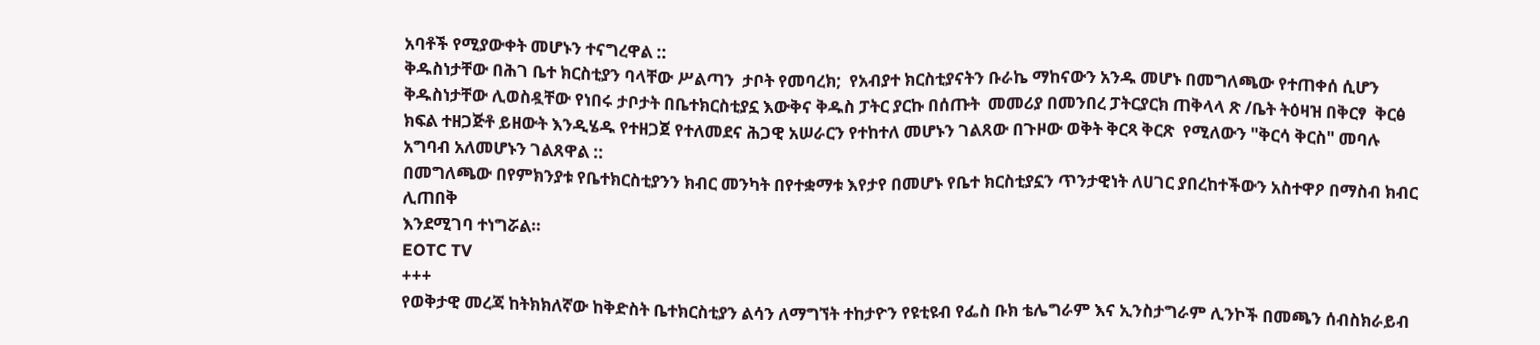አባቶች የሚያውቀት መሆኑን ተናግረዋል ::
ቅዱስነታቸው በሕገ ቤተ ክርስቲያን ባላቸው ሥልጣን  ታቦት የመባረክ;  የአብያተ ክርስቲያናትን ቡራኬ ማከናውን አንዱ መሆኑ በመግለጫው የተጠቀሰ ሲሆን ቅዱስነታቸው ሊወስዷቸው የነበሩ ታቦታት በቤተክርስቲያኗ እውቅና ቅዱስ ፓትር ያርኩ በሰጡት  መመሪያ በመንበረ ፓትርያርክ ጠቅላላ ጽ /ቤት ትዕዛዝ በቅርፃ  ቅርፅ ክፍል ተዘጋጅቶ ይዘውት እንዲሄዱ የተዘጋጀ የተለመደና ሕጋዊ አሠራርን የተከተለ መሆኑን ገልጸው በጉዞው ወቅት ቅርጻ ቅርጽ  የሚለውን "ቅርሳ ቅርስ" መባሉ አግባብ አለመሆኑን ገልጸዋል ::
በመግለጫው በየምክንያቱ የቤተክርስቲያንን ክብር መንካት በየተቋማቱ እየታየ በመሆኑ የቤተ ክርስቲያኗን ጥንታዊነት ለሀገር ያበረከተችውን አስተዋዖ በማስብ ክብር ሊጠበቅ
እንደሚገባ ተነግሯል።
EOTC TV
+++
የወቅታዊ መረጃ ከትክክለኛው ከቅድስት ቤተክርስቲያን ልሳን ለማግኘት ተከታዮን የዩቲዩብ የፌስ ቡክ ቴሌግራም እና ኢንስታግራም ሊንኮች በመጫን ሰብስክራይብ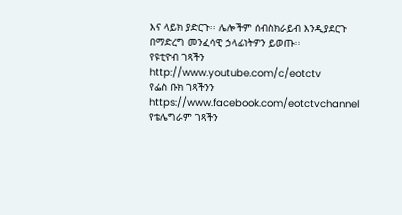እና ላይክ ያድርጉ፡፡ ሌሎችም ሰብስክራይብ እንዲያደርጉ በማድረግ መንፈሳዊ ኃላፊነትዎን ይወጡ፡፡
የዩቲዮብ ገጻችን
http://www.youtube.com/c/eotctv
የፌስ ቡክ ገጻችንን
https://www.facebook.com/eotctvchannel
የቴሌግራም ገጻችን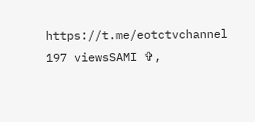https://t.me/eotctvchannel
197 viewsSAMI ✞,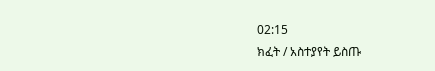02:15
ክፈት / አስተያየት ይስጡ